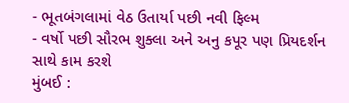- ભૂતબંગલામાં વેઠ ઉતાર્યા પછી નવી ફિલ્મ
- વર્ષો પછી સૌરભ શુક્લા અને અનુ કપૂર પણ પ્રિયદર્શન સાથે કામ કરશે
મુંબઈ :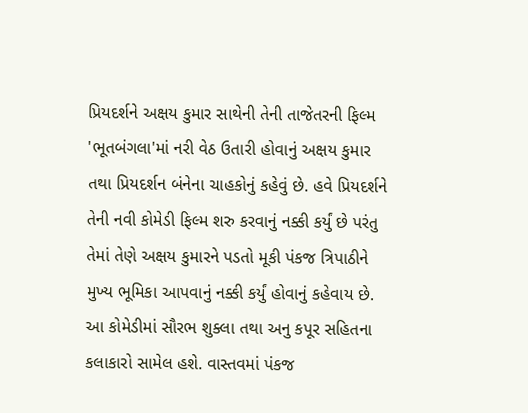પ્રિયદર્શને અક્ષય કુમાર સાથેની તેની તાજેતરની ફિલ્મ 'ભૂતબંગલા'માં નરી વેઠ ઉતારી હોવાનું અક્ષય કુમાર તથા પ્રિયદર્શન બંનેના ચાહકોનું કહેવું છે. હવે પ્રિયદર્શને તેની નવી કોમેડી ફિલ્મ શરુ કરવાનું નક્કી કર્યું છે પરંતુ તેમાં તેણે અક્ષય કુમારને પડતો મૂકી પંકજ ત્રિપાઠીને મુખ્ય ભૂમિકા આપવાનું નક્કી કર્યું હોવાનું કહેવાય છે.
આ કોમેડીમાં સૌરભ શુક્લા તથા અનુ કપૂર સહિતના કલાકારો સામેલ હશે. વાસ્તવમાં પંકજ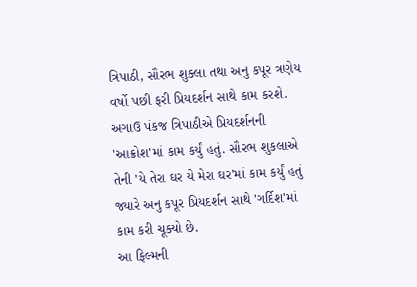ત્રિપાઠી, સૌરભ શુક્લા તથા અનુ કપૂર ત્રણેય વર્ષો પછી ફરી પ્રિયદર્શન સાથે કામ કરશે. અગાઉ પંકજ ત્રિપાઠીએ પ્રિયદર્શનની 'આક્રોશ'માં કામ કર્યું હતું. સૌરભ શુકલાએ તેની 'યે તેરા ઘર યે મેરા ઘર'માં કામ કર્યું હતું જ્યારે અનુ કપૂર પ્રિયદર્શન સાથે 'ગર્દિશ'માં કામ કરી ચૂક્યો છે.
આ ફિલ્મની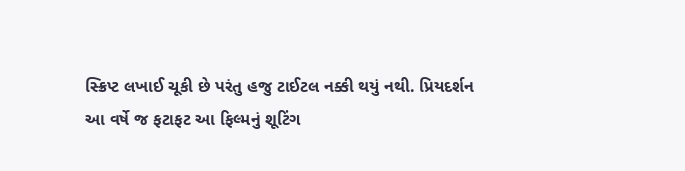સ્ક્રિપ્ટ લખાઈ ચૂકી છે પરંતુ હજુ ટાઈટલ નક્કી થયું નથી. પ્રિયદર્શન આ વર્ષે જ ફટાફટ આ ફિલ્મનું શૂટિંગ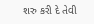શરુ કરી દે તેવી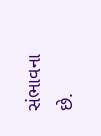સંભાવના છે.